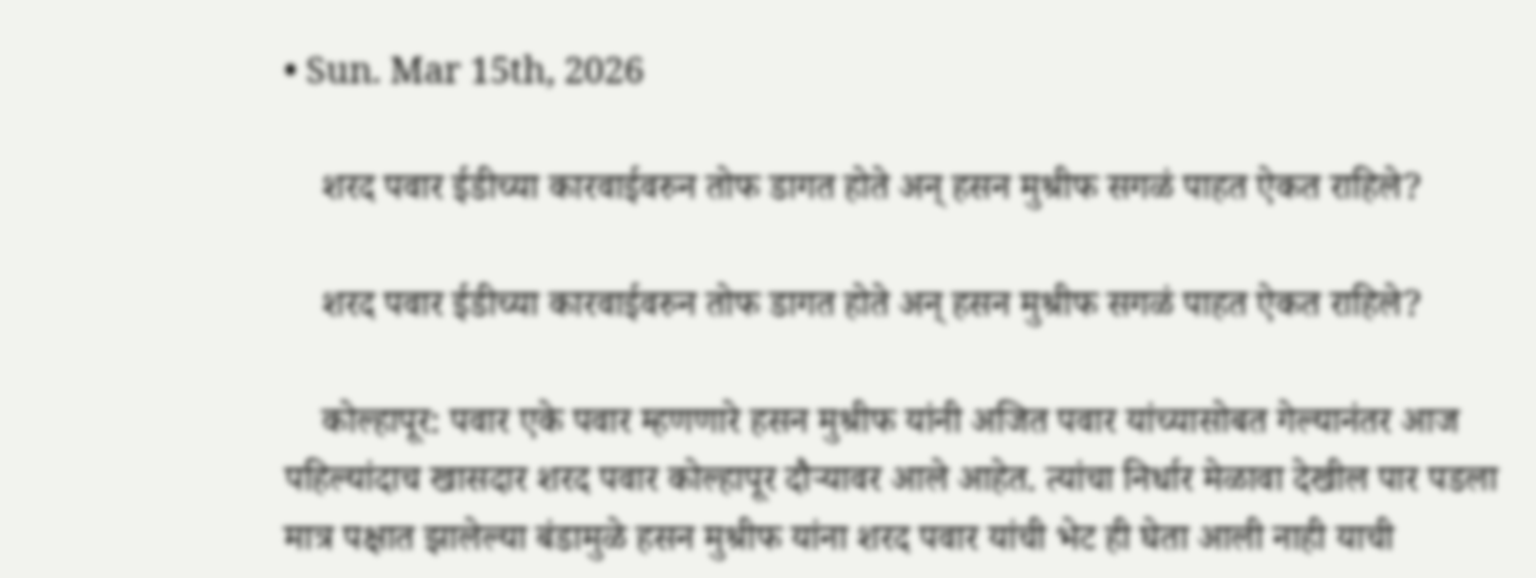• Sun. Mar 15th, 2026

    शरद पवार ईडीच्या कारवाईवरुन तोफ डागत होते अन् हसन मुश्रीफ सगळं पाहत ऐकत राहिले?

    शरद पवार ईडीच्या कारवाईवरुन तोफ डागत होते अन् हसन मुश्रीफ सगळं पाहत ऐकत राहिले?

    कोल्हापूर: पवार एके पवार म्हणणारे हसन मुश्रीफ यांनी अजित पवार यांच्यासोबत गेल्यानंतर आज पहिल्यांदाच खासदार शरद पवार कोल्हापूर दौऱ्यावर आले आहेत. त्यांचा निर्धार मेळावा देखील पार पडला मात्र पक्षात झालेल्या बंडामुळे हसन मुश्रीफ यांना शरद पवार यांची भेट ही घेता आली नाही याची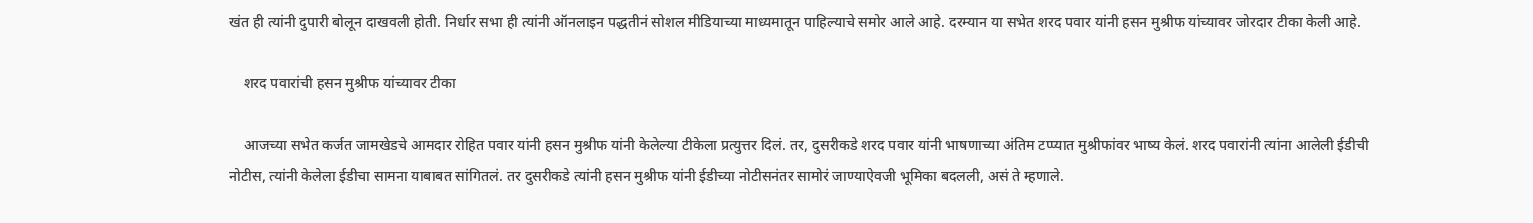खंत ही त्यांनी दुपारी बोलून दाखवली होती. निर्धार सभा ही त्यांनी ऑनलाइन पद्धतीनं सोशल मीडियाच्या माध्यमातून पाहिल्याचे समोर आले आहे. दरम्यान या सभेत शरद पवार यांनी हसन मुश्रीफ यांच्यावर जोरदार टीका केली आहे.

    शरद पवारांची हसन मुश्रीफ यांच्यावर टीका

    आजच्या सभेत कर्जत जामखेडचे आमदार रोहित पवार यांनी हसन मुश्रीफ यांनी केलेल्या टीकेला प्रत्युत्तर दिलं. तर, दुसरीकडे शरद पवार यांनी भाषणाच्या अंतिम टप्प्यात मुश्रीफांवर भाष्य केलं. शरद पवारांनी त्यांना आलेली ईडीची नोटीस, त्यांनी केलेला ईडीचा सामना याबाबत सांगितलं. तर दुसरीकडे त्यांनी हसन मुश्रीफ यांनी ईडीच्या नोटीसनंतर सामोरं जाण्याऐवजी भूमिका बदलली, असं ते म्हणाले.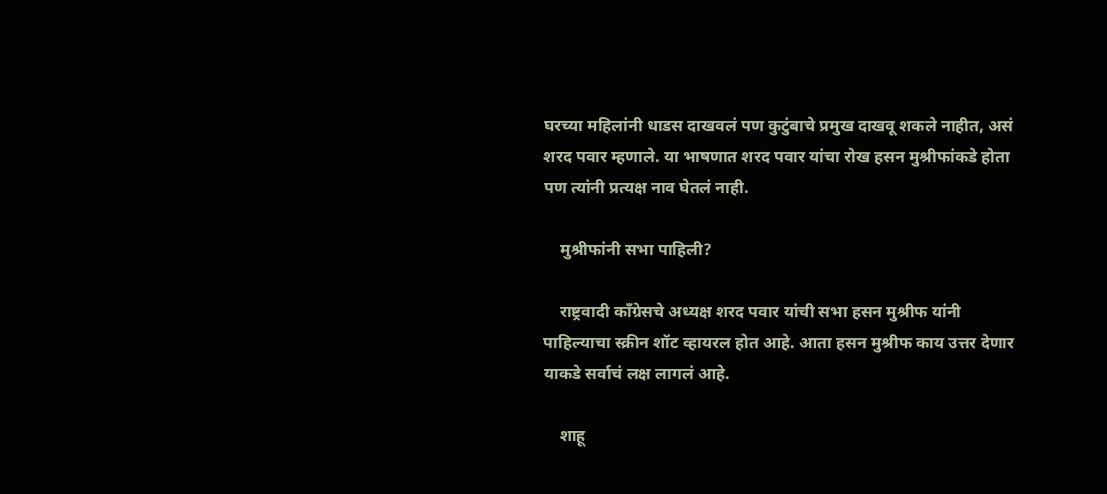घरच्या महिलांनी धाडस दाखवलं पण कुटुंबाचे प्रमुख दाखवू शकले नाहीत, असं शरद पवार म्हणाले. या भाषणात शरद पवार यांचा रोख हसन मुश्रीफांकडे होता पण त्यांनी प्रत्यक्ष नाव घेतलं नाही.

    मुश्रीफांनी सभा पाहिली?

    राष्ट्रवादी काँग्रेसचे अध्यक्ष शरद पवार यांची सभा हसन मुश्रीफ यांनी पाहिल्याचा स्क्रीन शॉट व्हायरल होत आहे. आता हसन मुश्रीफ काय उत्तर देणार याकडे सर्वाचं लक्ष लागलं आहे.

    शाहू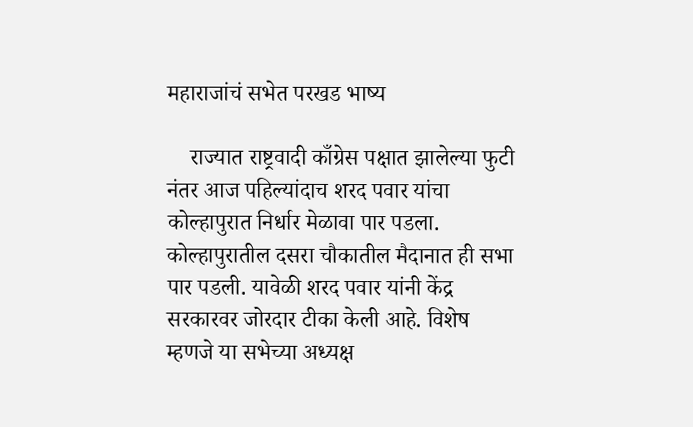महाराजांचं सभेत परखड भाष्य

    राज्यात राष्ट्रवादी काँग्रेस पक्षात झालेल्या फुटी नंतर आज पहिल्यांदाच शरद पवार यांचा कोल्हापुरात निर्धार मेळावा पार पडला. कोल्हापुरातील दसरा चौकातील मैदानात ही सभा पार पडली. यावेळी शरद पवार यांनी केंद्र सरकारवर जोरदार टीका केली आहे. विशेष म्हणजे या सभेच्या अध्यक्ष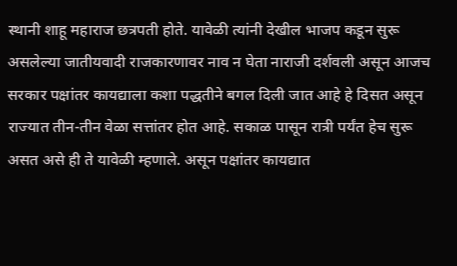स्थानी शाहू महाराज छत्रपती होते. यावेळी त्यांनी देखील भाजप कडून सुरू असलेल्या जातीयवादी राजकारणावर नाव न घेता नाराजी दर्शवली असून आजच सरकार पक्षांतर कायद्याला कशा पद्धतीने बगल दिली जात आहे हे दिसत असून राज्यात तीन-तीन वेळा सत्तांतर होत आहे. सकाळ पासून रात्री पर्यंत हेच सुरू असत असे ही ते यावेळी म्हणाले. असून पक्षांतर कायद्यात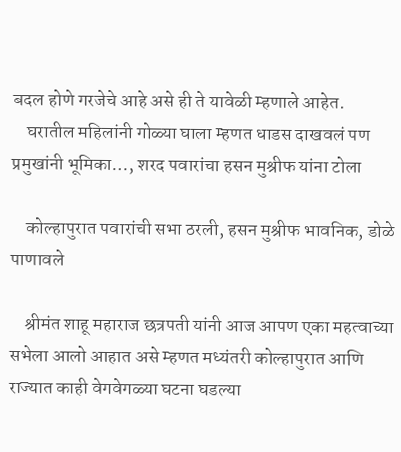बदल होणे गरजेचे आहे असे ही ते यावेळी म्हणाले आहेत.
    घरातील महिलांनी गोळ्या घाला म्हणत धाडस दाखवलं पण प्रमुखांनी भूमिका…, शरद पवारांचा हसन मुश्रीफ यांना टोला

    कोल्हापुरात पवारांची सभा ठरली, हसन मुश्रीफ भावनिक, डोळे पाणावले

    श्रीमंत शाहू महाराज छत्रपती यांनी आज आपण एका महत्वाच्या सभेला आलो आहात असे म्हणत मध्यंतरी कोल्हापुरात आणि राज्यात काही वेगवेगळ्या घटना घडल्या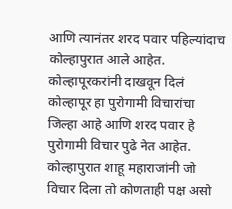आणि त्यानंतर शरद पवार पहिल्यांदाच कोल्हापुरात आले आहेत. कोल्हापूरकरांनी दाखवून दिलं कोल्हापूर हा पुरोगामी विचारांचा जिल्हा आहे आणि शरद पवार हे पुरोगामी विचार पुढे नेत आहेत. कोल्हापुरात शाहू महाराजांनी जो विचार दिला तो कोणताही पक्ष असो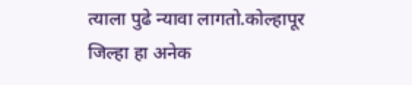त्याला पुढे न्यावा लागतो.कोल्हापूर जिल्हा हा अनेक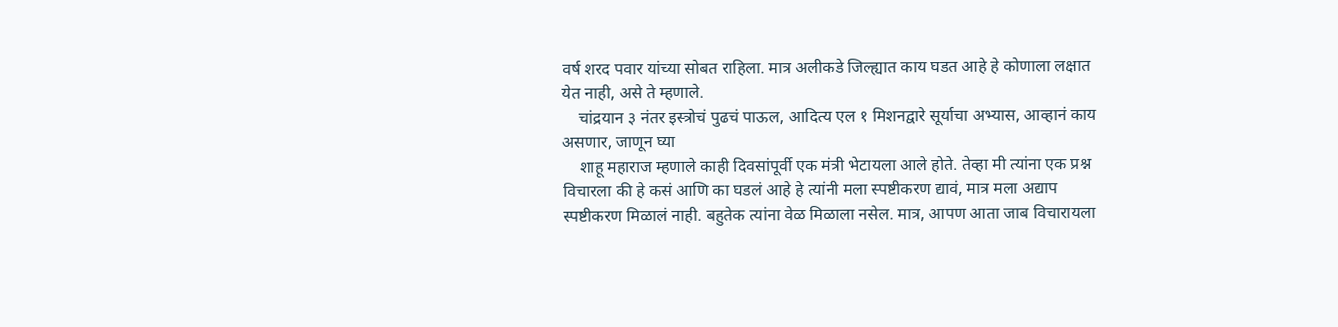वर्ष शरद पवार यांच्या सोबत राहिला. मात्र अलीकडे जिल्ह्यात काय घडत आहे हे कोणाला लक्षात येत नाही, असे ते म्हणाले.
    चांद्रयान ३ नंतर इस्त्रोचं पुढचं पाऊल, आदित्य एल १ मिशनद्वारे सूर्याचा अभ्यास, आव्हानं काय असणार, जाणून घ्या
    शाहू महाराज म्हणाले काही दिवसांपूर्वी एक मंत्री भेटायला आले होते. तेव्हा मी त्यांना एक प्रश्न विचारला की हे कसं आणि का घडलं आहे हे त्यांनी मला स्पष्टीकरण द्यावं, मात्र मला अद्याप स्पष्टीकरण मिळालं नाही. बहुतेक त्यांना वेळ मिळाला नसेल. मात्र, आपण आता जाब विचारायला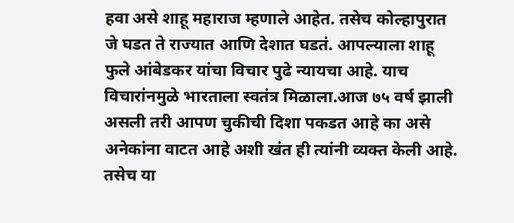हवा असे शाहू महाराज म्हणाले आहेत. तसेच कोल्हापुरात जे घडत ते राज्यात आणि देशात घडतं. आपल्याला शाहू फुले आंबेडकर यांचा विचार पुढे न्यायचा आहे. याच विचारांनमुळे भारताला स्वतंत्र मिळाला.आज ७५ वर्ष झाली असली तरी आपण चुकीची दिशा पकडत आहे का असे अनेकांना वाटत आहे अशी खंत ही त्यांनी व्यक्त केली आहे. तसेच या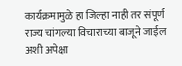कार्यक्रमामुळे हा जिल्हा नाही तर संपूर्ण राज्य चांगल्या विचाराच्या बाजूने जाईल अशी अपेक्षा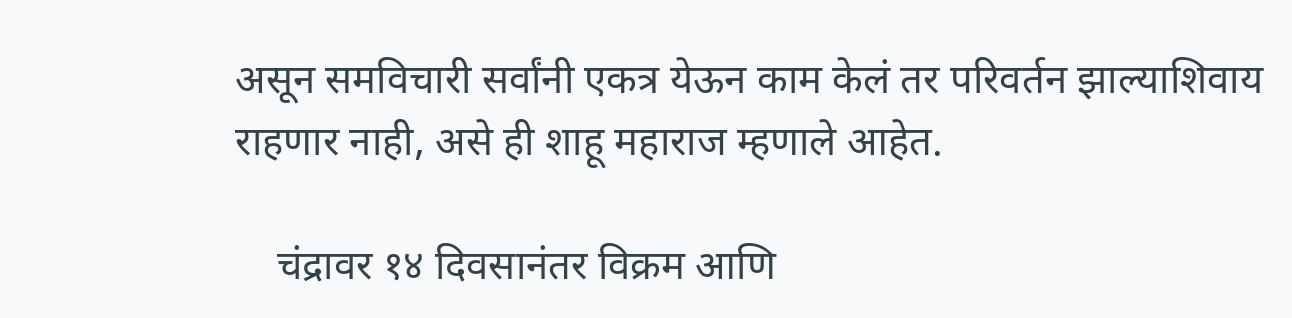असून समविचारी सर्वांनी एकत्र येऊन काम केलं तर परिवर्तन झाल्याशिवाय राहणार नाही, असे ही शाहू महाराज म्हणाले आहेत.

    चंद्रावर १४ दिवसानंतर विक्रम आणि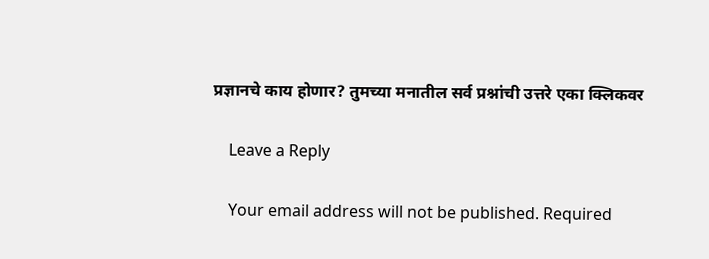प्रज्ञानचे काय होणार? तुमच्या मनातील सर्व प्रश्नांची उत्तरे एका क्लिकवर

    Leave a Reply

    Your email address will not be published. Required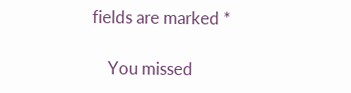fields are marked *

    You missed